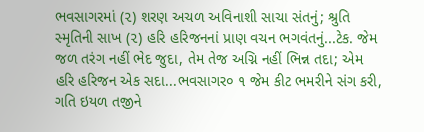ભવસાગરમાં (૨) શરણ અચળ અવિનાશી સાચા સંતનું; શ્રુતિ સ્મૃતિની સાખ (૨) હરિ હરિજનનાં પ્રાણ વચન ભગવંતનું...ટેક. જેમ જળ તરંગ નહીં ભેદ જુદા, તેમ તેજ અગ્નિ નહીં ભિન્ન તદા; એમ હરિ હરિજન એક સદા...ભવસાગર૦ ૧ જેમ કીટ ભમરીને સંગ કરી, ગતિ ઇયળ તજીને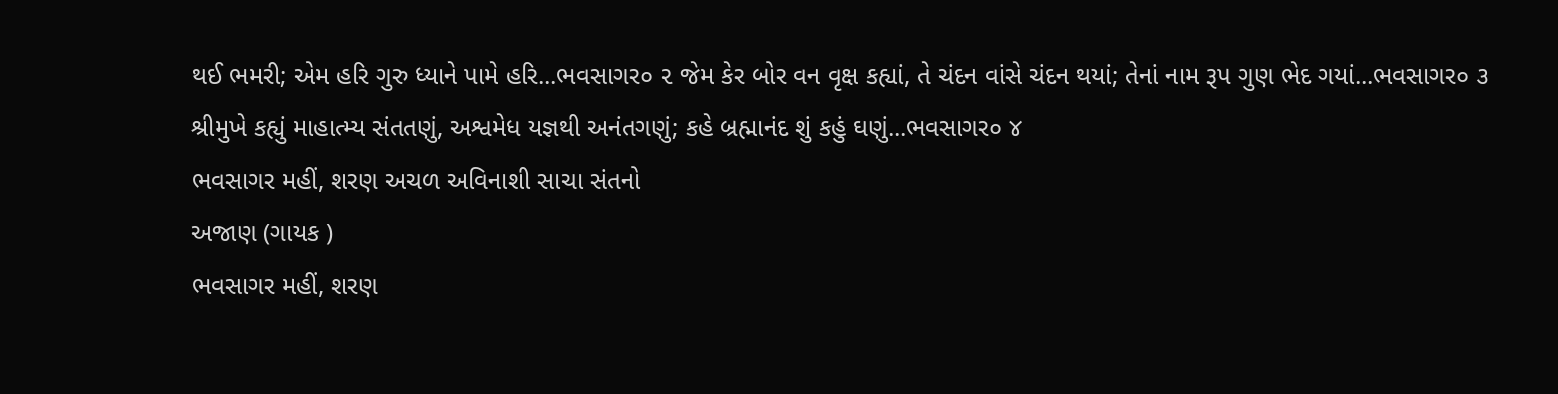થઈ ભમરી; એમ હરિ ગુરુ ધ્યાને પામે હરિ...ભવસાગર૦ ૨ જેમ કેર બોર વન વૃક્ષ કહ્યાં, તે ચંદન વાંસે ચંદન થયાં; તેનાં નામ રૂપ ગુણ ભેદ ગયાં...ભવસાગર૦ ૩ શ્રીમુખે કહ્યું માહાત્મ્ય સંતતણું, અશ્વમેધ યજ્ઞથી અનંતગણું; કહે બ્રહ્માનંદ શું કહું ઘણું...ભવસાગર૦ ૪
ભવસાગર મહીં, શરણ અચળ અવિનાશી સાચા સંતનો
અજાણ (ગાયક )
ભવસાગર મહીં, શરણ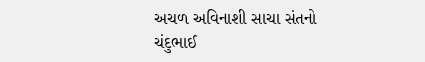અચળ અવિનાશી સાચા સંતનો
ચંદુભાઈ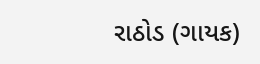રાઠોડ (ગાયક)